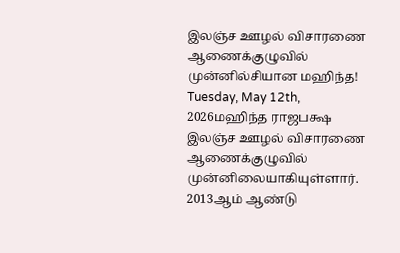இலஞ்ச ஊழல் விசாரணை ஆணைக்குழுவில் முன்னில்சியான மஹிந்த!
Tuesday, May 12th, 2026மஹிந்த ராஜபக்ஷ இலஞ்ச ஊழல் விசாரணை ஆணைக்குழுவில் முன்னிலையாகியுள்ளார்.
2013ஆம் ஆண்டு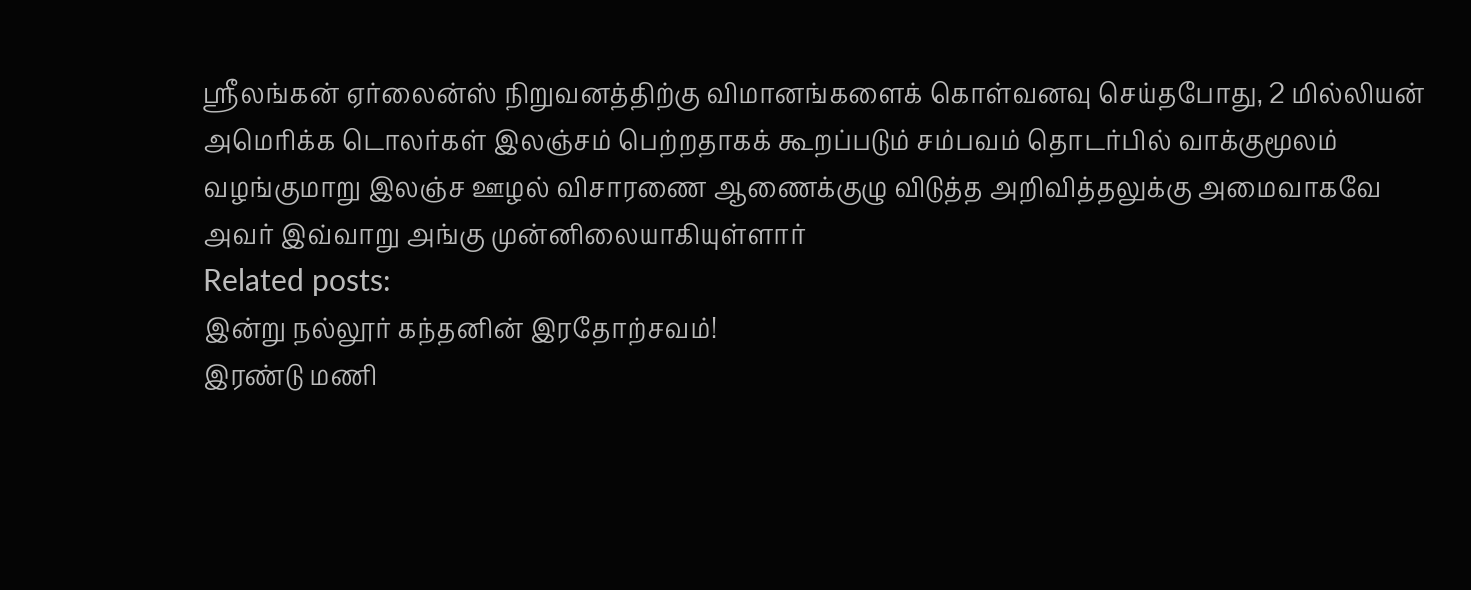ஸ்ரீலங்கன் ஏர்லைன்ஸ் நிறுவனத்திற்கு விமானங்களைக் கொள்வனவு செய்தபோது, 2 மில்லியன் அமெரிக்க டொலர்கள் இலஞ்சம் பெற்றதாகக் கூறப்படும் சம்பவம் தொடர்பில் வாக்குமூலம் வழங்குமாறு இலஞ்ச ஊழல் விசாரணை ஆணைக்குழு விடுத்த அறிவித்தலுக்கு அமைவாகவே அவர் இவ்வாறு அங்கு முன்னிலையாகியுள்ளார்
Related posts:
இன்று நல்லூர் கந்தனின் இரதோற்சவம்!
இரண்டு மணி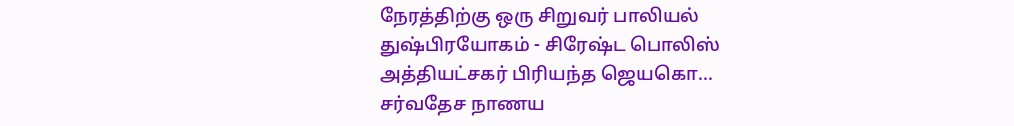நேரத்திற்கு ஒரு சிறுவர் பாலியல் துஷ்பிரயோகம் - சிரேஷ்ட பொலிஸ் அத்தியட்சகர் பிரியந்த ஜெயகொ...
சர்வதேச நாணய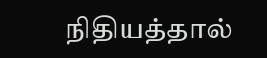நிதியத்தால்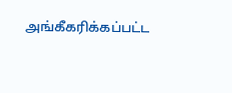அங்கீகரிக்கப்பட்ட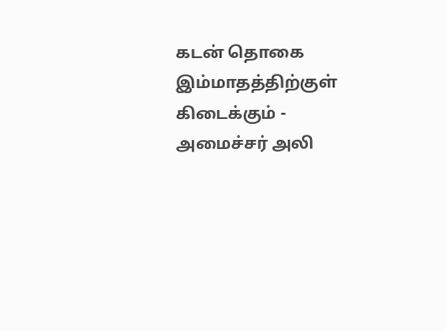கடன் தொகை இம்மாதத்திற்குள் கிடைக்கும் - அமைச்சர் அலி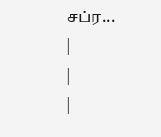சப்ர...
|
|
|